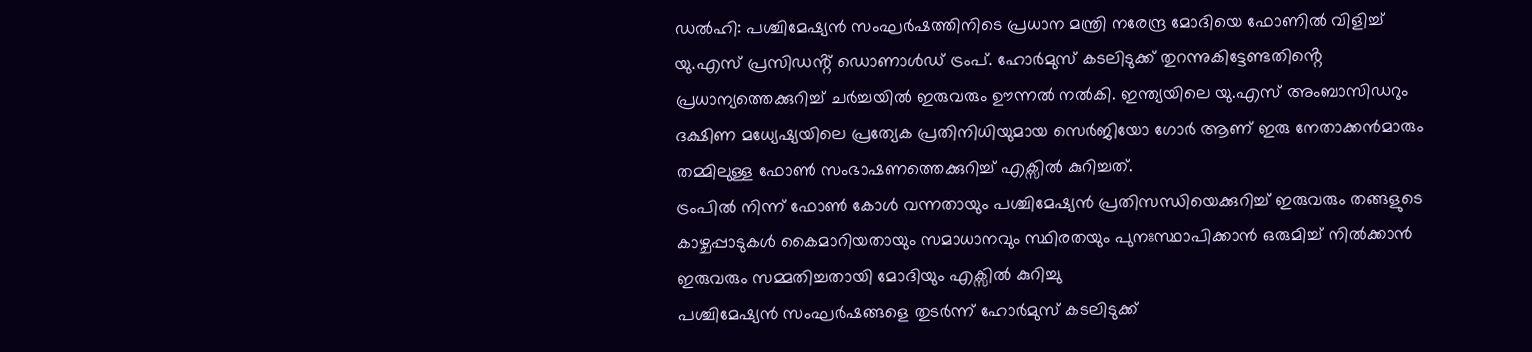ഡൽഹി: പശ്ചിമേഷ്യൻ സംഘർഷത്തിനിടെ പ്രധാന മന്ത്രി നരേന്ദ്ര മോദിയെ ഫോണിൽ വിളിച്ച് യു.എസ് പ്രസിഡൻ്റ് ഡൊണാൾഡ് ട്രംപ്. ഹോർമുസ് കടലിടുക്ക് തുറന്നുകിട്ടേണ്ടതിൻ്റെ പ്രധാന്യത്തെക്കുറിച്ച് ചർച്ചയിൽ ഇരുവരും ഊന്നൽ നൽകി. ഇന്ത്യയിലെ യു.എസ് അംബാസിഡറും ദക്ഷിണ മധ്യേഷ്യയിലെ പ്രത്യേക പ്രതിനിധിയുമായ സെർജിയോ ഗോർ ആണ് ഇരു നേതാക്കൻമാരും തമ്മിലുള്ള ഫോൺ സംഭാഷണത്തെക്കുറിച്ച് എക്സിൽ കുറിച്ചത്.
ട്രംപിൽ നിന്ന് ഫോൺ കോൾ വന്നതായും പശ്ചിമേഷ്യൻ പ്രതിസന്ധിയെക്കുറിച്ച് ഇരുവരും തങ്ങളുടെ കാഴ്ചപ്പാടുകൾ കൈമാറിയതായും സമാധാനവും സ്ഥിരതയും പുനഃസ്ഥാപിക്കാൻ ഒരുമിച്ച് നിൽക്കാൻ ഇരുവരും സമ്മതിച്ചതായി മോദിയും എക്സിൽ കുറിച്ചു
പശ്ചിമേഷ്യൻ സംഘർഷങ്ങളെ തുടർന്ന് ഹോർമുസ് കടലിടുക്ക്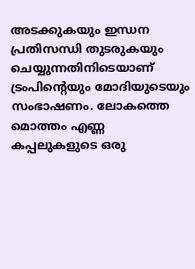അടക്കുകയും ഇന്ധന പ്രതിസന്ധി തുടരുകയും ചെയ്യുന്നതിനിടെയാണ് ട്രംപിൻ്റെയും മോദിയുടെയും സംഭാഷണം. ലോകത്തെ മൊത്തം എണ്ണ കപ്പലുകളുടെ ഒരു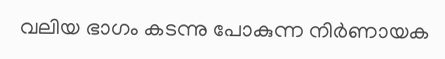വലിയ ഭാഗം കടന്നു പോകുന്ന നിർണായക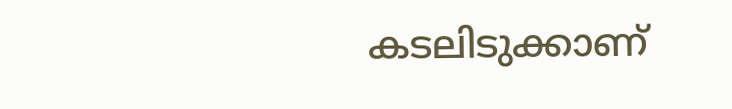കടലിടുക്കാണ്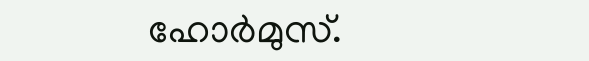ഹോർമുസ്.